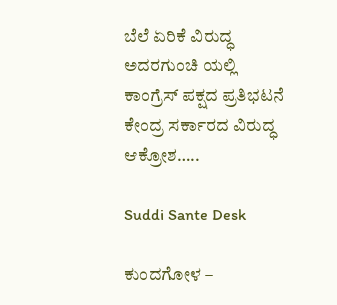ಬೆಲೆ ಏರಿಕೆ ವಿರುದ್ಧ ಅದರಗುಂಚಿ ಯಲ್ಲಿ ಕಾಂಗ್ರೆಸ್ ಪಕ್ಷದ ಪ್ರತಿಭಟನೆ ಕೇಂದ್ರ ಸರ್ಕಾರದ ವಿರುದ್ಧ ಆಕ್ರೋಶ…..

Suddi Sante Desk

ಕುಂದಗೋಳ –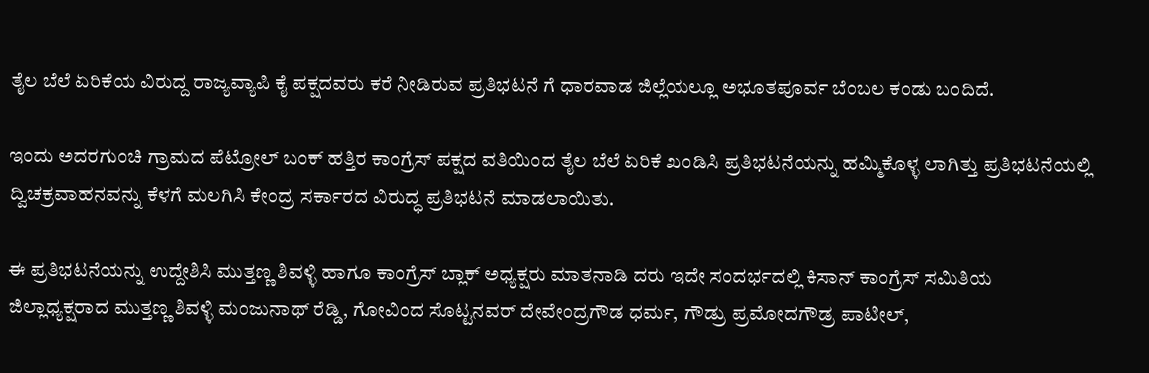ತೈಲ ಬೆಲೆ ಏರಿಕೆಯ ವಿರುದ್ದ ರಾಜ್ಯವ್ಯಾಪಿ ಕೈ ಪಕ್ಷದವರು ಕರೆ ನೀಡಿರುವ ಪ್ರತಿಭಟನೆ ಗೆ ಧಾರವಾಡ ಜಿಲ್ಲೆಯಲ್ಲೂ ಅಭೂತಪೂರ್ವ ಬೆಂಬಲ ಕಂಡು ಬಂದಿದೆ.

ಇಂದು ಅದರಗುಂಚಿ ಗ್ರಾಮದ ಪೆಟ್ರೋಲ್ ಬಂಕ್ ಹತ್ತಿರ ಕಾಂಗ್ರೆಸ್ ಪಕ್ಷದ ವತಿಯಿಂದ ತೈಲ ಬೆಲೆ ಏರಿಕೆ ಖಂಡಿಸಿ ಪ್ರತಿಭಟನೆಯನ್ನು ಹಮ್ಮಿಕೊಳ್ಳ ಲಾಗಿತ್ತು ಪ್ರತಿಭಟನೆಯಲ್ಲಿ ದ್ವಿಚಕ್ರವಾಹನವನ್ನು ಕೆಳಗೆ ಮಲಗಿಸಿ ಕೇಂದ್ರ ಸರ್ಕಾರದ ವಿರುದ್ಧ ಪ್ರತಿಭಟನೆ ಮಾಡಲಾಯಿತು.

ಈ ಪ್ರತಿಭಟನೆಯನ್ನು ಉದ್ದೇಶಿಸಿ ಮುತ್ತಣ್ಣ ಶಿವಳ್ಳಿ ಹಾಗೂ ಕಾಂಗ್ರೆಸ್ ಬ್ಲಾಕ್ ಅಧ್ಯಕ್ಷರು ಮಾತನಾಡಿ ದರು ಇದೇ ಸಂದರ್ಭದಲ್ಲಿ ಕಿಸಾನ್ ಕಾಂಗ್ರೆಸ್ ಸಮಿತಿಯ ಜಿಲ್ಲಾಧ್ಯಕ್ಷರಾದ ಮುತ್ತಣ್ಣ ಶಿವಳ್ಳಿ ಮಂಜುನಾಥ್ ರೆಡ್ಡಿ, ಗೋವಿಂದ ಸೊಟ್ಟನವರ್ ದೇವೇಂದ್ರಗೌಡ ಧರ್ಮ, ಗೌಡ್ರು ಪ್ರಮೋದಗೌಡ್ರ ಪಾಟೀಲ್,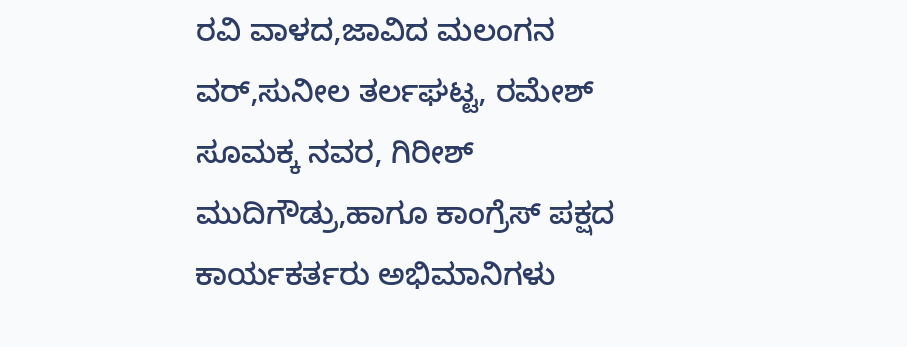ರವಿ ವಾಳದ,ಜಾವಿದ ಮಲಂಗನ ವರ್,ಸುನೀಲ ತರ್ಲಘಟ್ಟ, ರಮೇಶ್ ಸೂಮಕ್ಕ ನವರ, ಗಿರೀಶ್ ಮುದಿಗೌಡ್ರು,ಹಾಗೂ ಕಾಂಗ್ರೆಸ್ ಪಕ್ಷದ ಕಾರ್ಯಕರ್ತರು ಅಭಿಮಾನಿಗಳು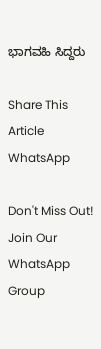ಭಾಗವಹಿ ಸಿದ್ದರು

Share This Article
WhatsApp

Don't Miss Out! Join Our WhatsApp Group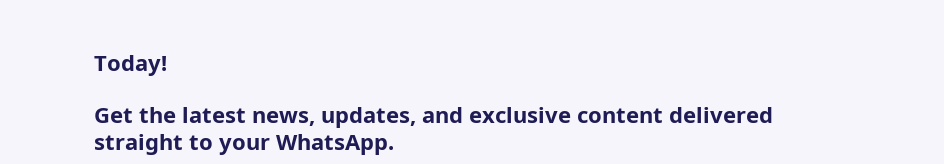Today!

Get the latest news, updates, and exclusive content delivered straight to your WhatsApp.